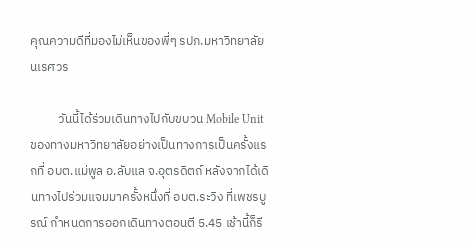คุณความดีที่มองไม่เห็นของพี่ๆ รปภ.มหาวิทยาลัยนเรศวร

          วันนี้ได้ร่วมเดินทางไปกับขบวน Mobile Unit ของทางมหาวิทยาลัยอย่างเป็นทางการเป็นครั้งแรกที่ อบต.แม่พูล อ.ลับแล จ.อุตรดิตถ์ หลังจากได้เดินทางไปร่วมแจมมาครั้งหนึ่งที่ อบต.ระวิง ที่เพชรบูรณ์ กำหนดการออกเดินทางตอนตี 5.45 เช้านี้ก็รี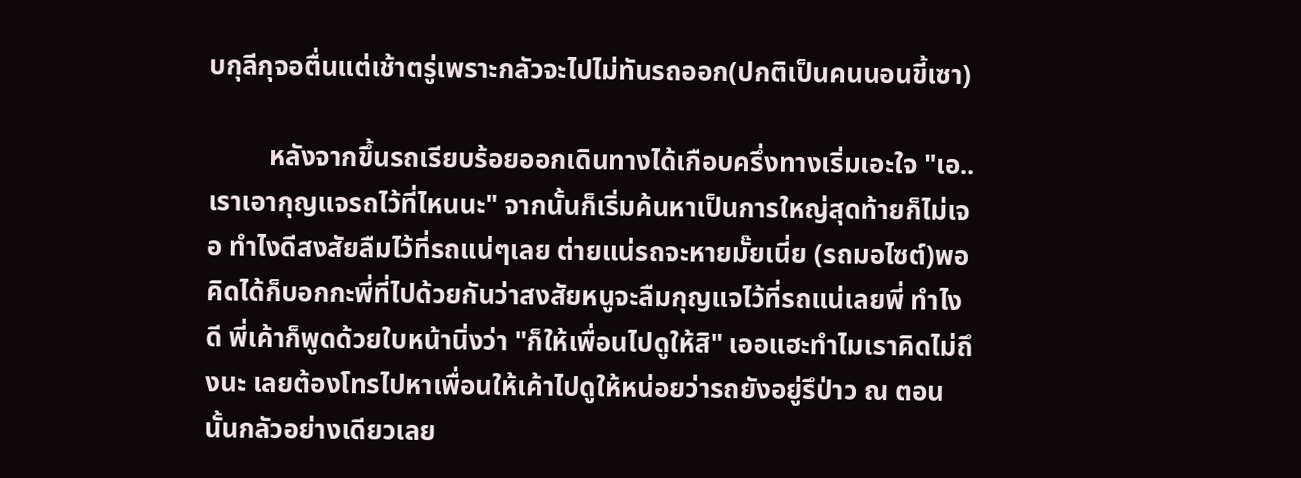บกุลีกุจอตื่นแต่เช้าตรู่เพราะกลัวจะไปไม่ทันรถออก(ปกติเป็นคนนอนขี้เซา)

         หลังจากขึ้นรถเรียบร้อยออกเดินทางได้เกือบครึ่งทางเริ่มเอะใจ "เอ..เราเอากุญแจรถไว้ที่ไหนนะ" จากนั้นก็เริ่มค้นหาเป็นการใหญ่สุดท้ายก็ไม่เจอ ทำไงดีสงสัยลืมไว้ที่รถแน่ๆเลย ต่ายแน่รถจะหายมั๊ยเนี่ย (รถมอไซต์)พอคิดได้ก็บอกกะพี่ที่ไปด้วยกันว่าสงสัยหนูจะลืมกุญแจไว้ที่รถแน่เลยพี่ ทำไงดี พี่เค้าก็พูดด้วยใบหน้านิ่งว่า "ก็ให้เพื่อนไปดูให้สิ" เออแฮะทำไมเราคิดไม่ถึงนะ เลยต้องโทรไปหาเพื่อนให้เค้าไปดูให้หน่อยว่ารถยังอยู่รึป่าว ณ ตอนนั้นกลัวอย่างเดียวเลย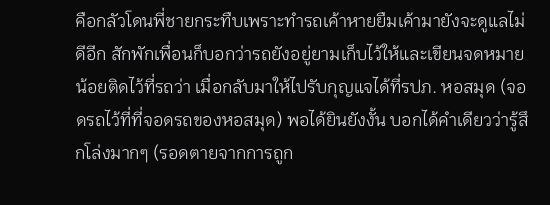คือกลัวโดนพี่ชายกระทืบเพราะทำรถเค้าหายยืมเค้ามายังจะดูแลไม่ดีอีก สักพักเพื่อนก็บอกว่ารถยังอยู่ยามเก็บไว้ให้และเขียนจดหมายน้อยติดไว้ที่รถว่า เมื่อกลับมาให้ไปรับกุญแจได้ที่รปภ. หอสมุด (จอดรถไว้ที่ที่จอดรถของหอสมุด) พอได้ยินยังงั้น บอกได้คำเดียวว่ารู้สึกโล่งมากๆ (รอดตายจากการถูก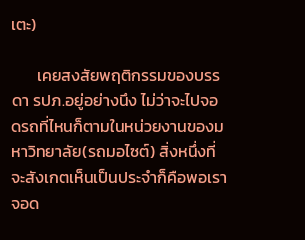เตะ)

       เคยสงสัยพฤติกรรมของบรรดา รปภ.อยู่อย่างนึง ไม่ว่าจะไปจอดรถที่ไหนก็ตามในหน่วยงานของมหาวิทยาลัย(รถมอไซต์) สิ่งหนึ่งที่จะสังเกตเห็นเป็นประจำก็คือพอเราจอด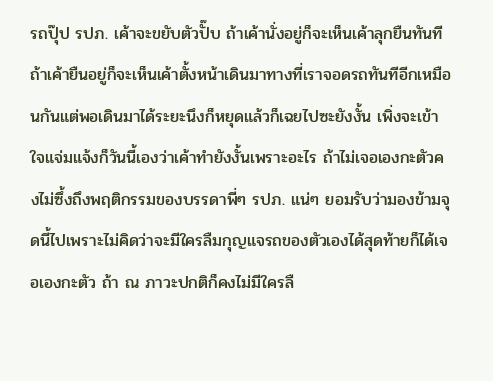รถปุ๊ป รปภ. เค้าจะขยับตัวปั๊บ ถ้าเค้านั่งอยู่ก็จะเห็นเค้าลุกยืนทันที ถ้าเค้ายืนอยู่ก็จะเห็นเค้าตั้งหน้าเดินมาทางที่เราจอดรถทันทีอีกเหมือนกันแต่พอเดินมาได้ระยะนึงก็หยุดแล้วก็เฉยไปซะยังงั้น เพิ่งจะเข้าใจแจ่มแจ้งก็วันนี้เองว่าเค้าทำยังงั้นเพราะอะไร ถ้าไม่เจอเองกะตัวคงไม่ซึ้งถึงพฤติกรรมของบรรดาพี่ๆ รปภ. แน่ๆ ยอมรับว่ามองข้ามจุดนี้ไปเพราะไม่คิดว่าจะมีใครลืมกุญแจรถของตัวเองได้สุดท้ายก็ได้เจอเองกะตัว ถ้า ณ ภาวะปกติก็คงไม่มีใครลื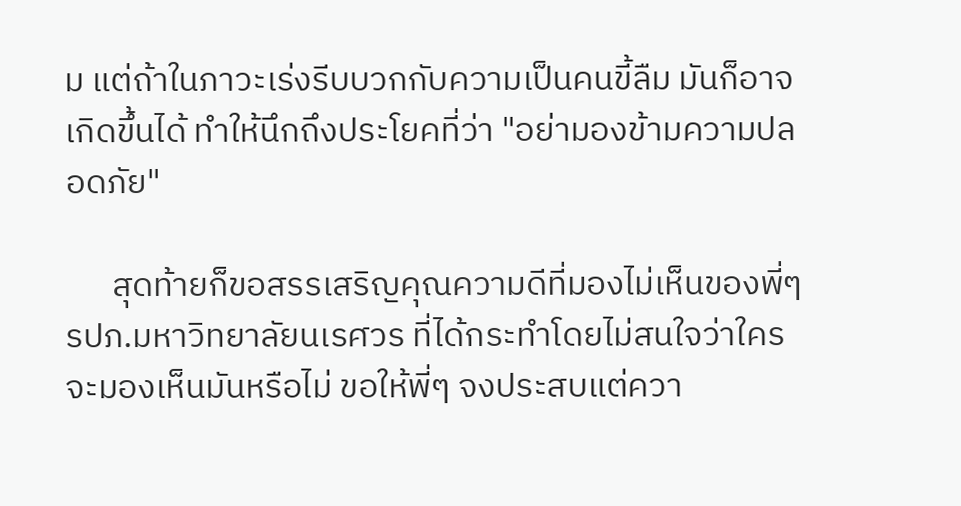ม แต่ถ้าในภาวะเร่งรีบบวกกับความเป็นคนขี้ลืม มันก็อาจเกิดขึ้นได้ ทำให้นึกถึงประโยคที่ว่า "อย่ามองข้ามความปลอดภัย"

      สุดท้ายก็ขอสรรเสริญคุณความดีที่มองไม่เห็นของพี่ๆ รปภ.มหาวิทยาลัยนเรศวร ที่ได้กระทำโดยไม่สนใจว่าใครจะมองเห็นมันหรือไม่ ขอให้พี่ๆ จงประสบแต่ควา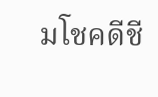มโชคดีชี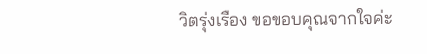วิตรุ่งเรือง ขอขอบคุณจากใจค่ะ